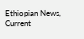Ethiopian News, Current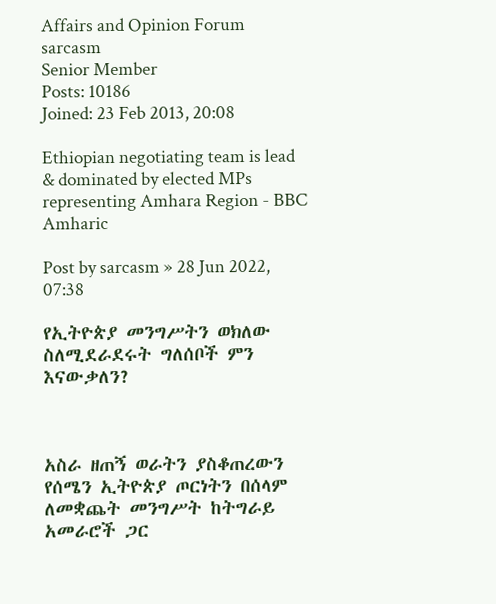Affairs and Opinion Forum
sarcasm
Senior Member
Posts: 10186
Joined: 23 Feb 2013, 20:08

Ethiopian negotiating team is lead & dominated by elected MPs representing Amhara Region - BBC Amharic

Post by sarcasm » 28 Jun 2022, 07:38

የኢትዮጵያ መንግሥትን ወክለው ስለሚደራደሩት ግለሰቦች ምን እናውቃለን?



አስራ ዘጠኝ ወራትን ያስቆጠረውን የሰሜን ኢትዮጵያ ጦርነትን በሰላም ለመቋጨት መንግሥት ከትግራይ አመራሮች ጋር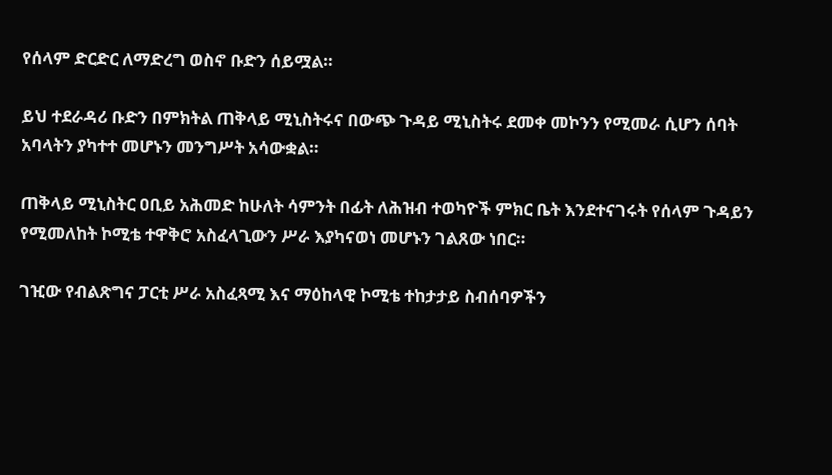የሰላም ድርድር ለማድረግ ወስኖ ቡድን ሰይሟል።

ይህ ተደራዳሪ ቡድን በምክትል ጠቅላይ ሚኒስትሩና በውጭ ጉዳይ ሚኒስትሩ ደመቀ መኮንን የሚመራ ሲሆን ሰባት አባላትን ያካተተ መሆኑን መንግሥት አሳውቋል።

ጠቅላይ ሚኒስትር ዐቢይ አሕመድ ከሁለት ሳምንት በፊት ለሕዝብ ተወካዮች ምክር ቤት እንደተናገሩት የሰላም ጉዳይን የሚመለከት ኮሚቴ ተዋቅሮ አስፈላጊውን ሥራ እያካናወነ መሆኑን ገልጸው ነበር።

ገዢው የብልጽግና ፓርቲ ሥራ አስፈጻሚ እና ማዕከላዊ ኮሚቴ ተከታታይ ስብሰባዎችን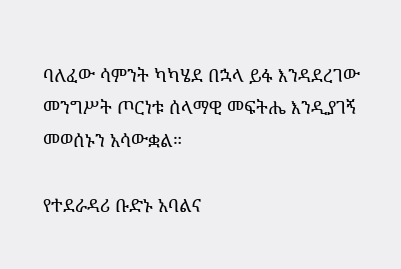ባለፈው ሳምንት ካካሄደ በኋላ ይፋ እንዳደረገው መንግሥት ጦርነቱ ሰላማዊ መፍትሔ እንዲያገኝ መወሰኑን አሳውቋል።

የተደራዳሪ ቡድኑ አባልና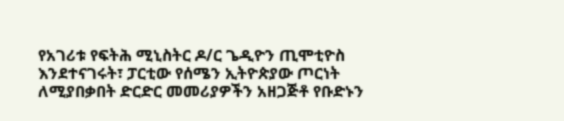የአገሪቱ የፍትሕ ሚኒስትር ዶ/ር ጌዲዮን ጢሞቲዮስ እንደተናገሩት፣ ፓርቲው የሰሜን ኢትዮጵያው ጦርነት ለሚያበቃበት ድርድር መመሪያዎችን አዘጋጅቶ የቡድኑን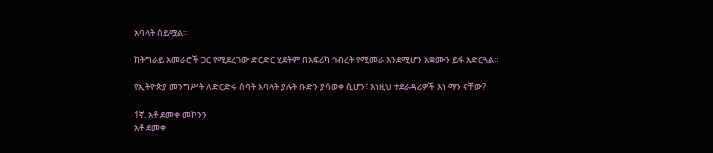አባላት ሰይሟል።

ከትግራይ አመራሮች ጋር የሚደረገው ድርድር ሂደትም በአፍሪካ ኅብረት የሚመራ እንደሚሆን አቋሙን ይፋ አድርጓል።

የኢትዮጵያ መንግሥት ለድርድሩ ሰባት አባላት ያሉት ቡድን ያሳወቀ ሲሆን፣ እነዚህ ተደራዳሪዎች እነ ማን ናቸው?

1ኛ. አቶ ደመቀ መኮንን
አቶ ደመቀ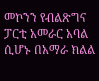መኮንን የብልጽግና ፓርቲ አመራር አባል ሲሆኑ በአማራ ክልል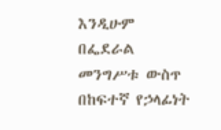እንዲሁም በፌደራል መንግሥቱ ውስጥ በከፍተኛ የኃላፊነት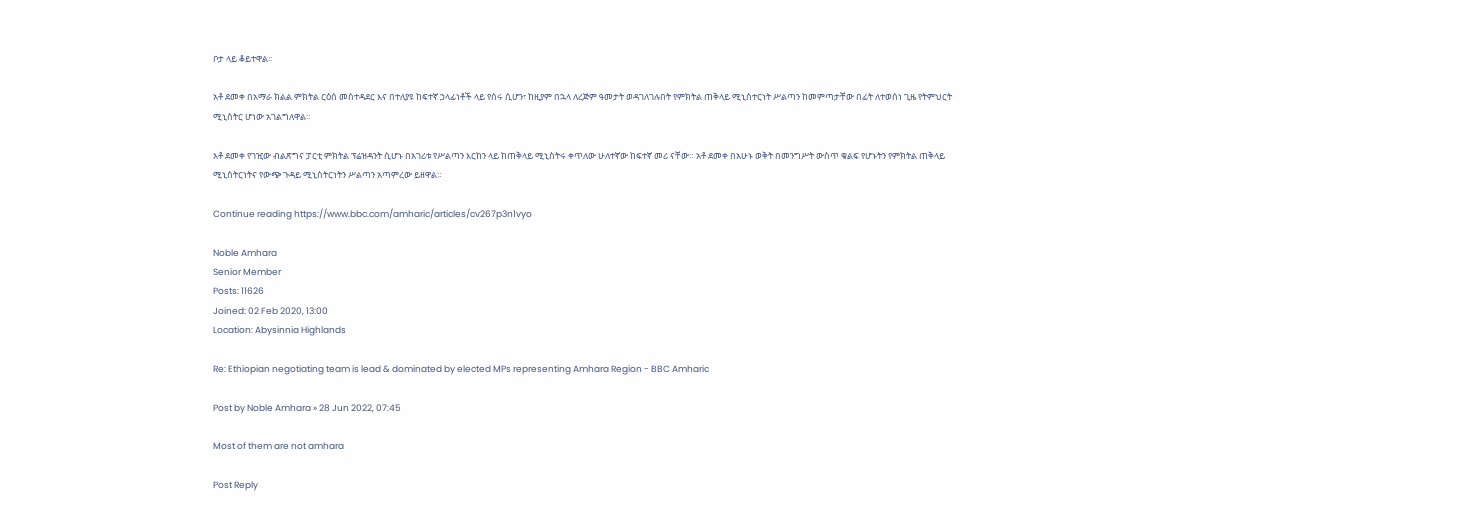ቦታ ላይ ቆይተዋል።

አቶ ደመቀ በአማራ ክልል ምክትል ርዕሰ መስተዳደር እና በተለያዩ ከፍተኛ ኃላፊነቶች ላይ የሰሩ ሲሆን፣ ከዚያም በኋላ ለረጅም ዓመታት ወዳገለገሉበት የምክትል ጠቅላይ ሚኒስተርነት ሥልጣን ከመምጣታቸው በፊት ለተወሰነ ጊዜ የትምህርት ሚኒስትር ሆነው አገልግለዋል።

አቶ ደመቀ የገዢው ብልጽግና ፓርቲ ምክትል ፕሬዝዳንት ሲሆኑ በአገሪቱ የሥልጣን እርከን ላይ ከጠቅላይ ሚኒስትሩ ቀጥለው ሁለተኛው ከፍተኛ መሪ ናቸው። አቶ ደመቀ በአሁኑ ወቅት በመንግሥት ውስጥ ቁልፍ የሆኑትን የምክትል ጠቅላይ ሚኒስትርነትና የውጭ ጉዳይ ሚኒስትርነትን ሥልጣን አጣምረው ይዘዋል።

Continue reading https://www.bbc.com/amharic/articles/cv267p3n1vyo

Noble Amhara
Senior Member
Posts: 11626
Joined: 02 Feb 2020, 13:00
Location: Abysinnia Highlands

Re: Ethiopian negotiating team is lead & dominated by elected MPs representing Amhara Region - BBC Amharic

Post by Noble Amhara » 28 Jun 2022, 07:45

Most of them are not amhara

Post Reply